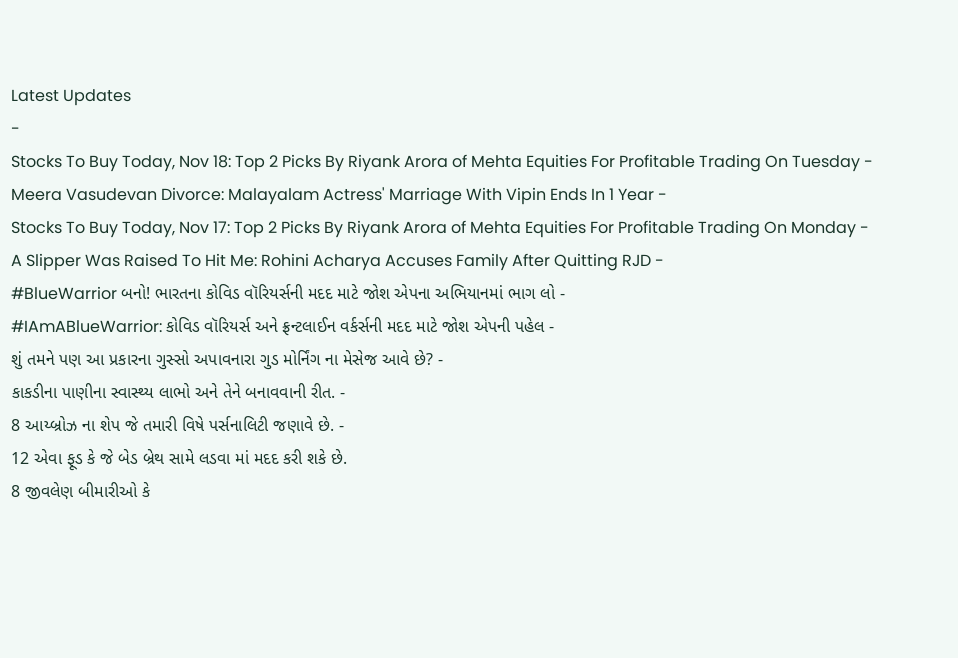Latest Updates
-
Stocks To Buy Today, Nov 18: Top 2 Picks By Riyank Arora of Mehta Equities For Profitable Trading On Tuesday -
Meera Vasudevan Divorce: Malayalam Actress' Marriage With Vipin Ends In 1 Year -
Stocks To Buy Today, Nov 17: Top 2 Picks By Riyank Arora of Mehta Equities For Profitable Trading On Monday -
A Slipper Was Raised To Hit Me: Rohini Acharya Accuses Family After Quitting RJD -
#BlueWarrior બનો! ભારતના કોવિડ વૉરિયર્સની મદદ માટે જોશ એપના અભિયાનમાં ભાગ લો -
#IAmABlueWarrior: કોવિડ વૉરિયર્સ અને ફ્રન્ટલાઈન વર્કર્સની મદદ માટે જોશ એપની પહેલ -
શું તમને પણ આ પ્રકારના ગુસ્સો અપાવનારા ગુડ મોર્નિંગ ના મેસેજ આવે છે? -
કાકડીના પાણીના સ્વાસ્થ્ય લાભો અને તેને બનાવવાની રીત. -
8 આય્બ્રોઝ ના શેપ જે તમારી વિષે પર્સનાલિટી જણાવે છે. -
12 એવા ફૂડ કે જે બેડ બ્રેથ સામે લડવા માં મદદ કરી શકે છે.
8 જીવલેણ બીમારીઓ કે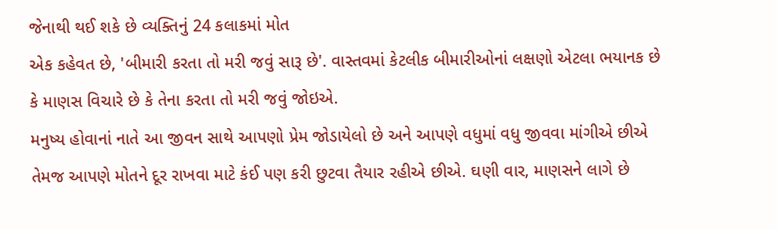જેનાથી થઈ શકે છે વ્યક્તિનું 24 કલાકમાં મોત
એક કહેવત છે, 'બીમારી કરતા તો મરી જવું સારૂ છે'. વાસ્તવમાં કેટલીક બીમારીઓનાં લક્ષણો એટલા ભયાનક છે કે માણસ વિચારે છે કે તેના કરતા તો મરી જવું જોઇએ.
મનુષ્ય હોવાનાં નાતે આ જીવન સાથે આપણો પ્રેમ જોડાયેલો છે અને આપણે વધુમાં વધુ જીવવા માંગીએ છીએ તેમજ આપણે મોતને દૂર રાખવા માટે કંઈ પણ કરી છુટવા તૈયાર રહીએ છીએ. ઘણી વાર, માણસને લાગે છે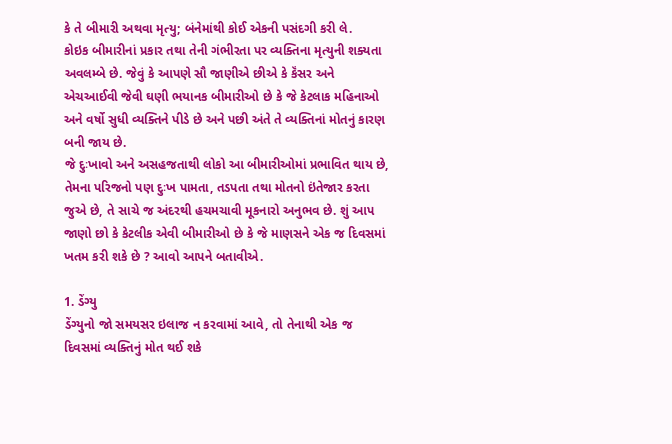કે તે બીમારી અથવા મૃત્યુ; બંનેમાંથી કોઈ એકની પસંદગી કરી લે.
કોઇક બીમારીનાં પ્રકાર તથા તેની ગંભીરતા પર વ્યક્તિના મૃત્યુની શક્યતા અવલમ્બે છે. જેવું કે આપણે સૌ જાણીએ છીએ કે કૅંસર અને એચઆઈવી જેવી ઘણી ભયાનક બીમારીઓ છે કે જે કેટલાક મહિનાઓ અને વર્ષો સુધી વ્યક્તિને પીડે છે અને પછી અંતે તે વ્યક્તિનાં મોતનું કારણ બની જાય છે.
જે દુઃખાવો અને અસહજતાથી લોકો આ બીમારીઓમાં પ્રભાવિત થાય છે, તેમના પરિજનો પણ દુઃખ પામતા, તડપતા તથા મોતનો ઇંતેજાર કરતા જુએ છે, તે સાચે જ અંદરથી હચમચાવી મૂકનારો અનુભવ છે. શું આપ જાણો છો કે કેટલીક એવી બીમારીઓ છે કે જે માણસને એક જ દિવસમાં ખતમ કરી શકે છે ? આવો આપને બતાવીએ.

1. ડેંગ્યુ
ડેંગ્યુનો જો સમયસર ઇલાજ ન કરવામાં આવે, તો તેનાથી એક જ દિવસમાં વ્યક્તિનું મોત થઈ શકે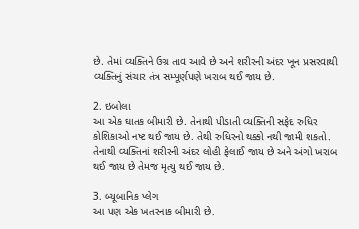છે. તેમાં વ્યક્તિને ઉગ્ર તાવ આવે છે અને શરીરની અંદર ખૂન પ્રસરવાથી વ્યક્તિનું સંચાર તંત્ર સમ્પૂર્ણપણે ખરાબ થઈ જાય છે.

2. ઇબોલા
આ એક ઘાતક બીમારી છે. તેનાથી પીડાતી વ્યક્તિની સફેદ રુધિર કોશિકાઓ નષ્ટ થઈ જાય છે. તેથી રુધિરનો થક્કો નથી જામી શકતો. તેનાથી વ્યક્તિનાં શરીરની અંદર લોહી ફેલાઈ જાય છે અને અંગો ખરાબ થઈ જાય છે તેમજ મૃત્યુ થઈ જાય છે.

3. બ્યૂબાનિક પ્લેગ
આ પણ એક ખતરનાક બીમારી છે.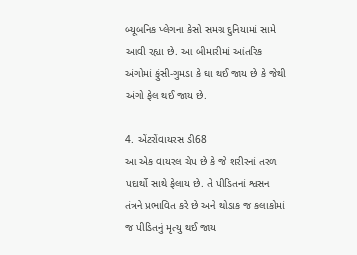બ્યૂબનિક પ્લેગના કેસો સમગ્ર દુનિયામાં સામે આવી રહ્યા છે. આ બીમારીમાં આંતરિક અંગોમાં ફુંસી-ગુમડા કે ઘા થઈ જાય છે કે જેથી અંગો ફેલ થઈ જાય છે.

4. એંટરોંવાયરસ ડી68
આ એક વાયરલ ચેપ છે કે જે શરીરનાં તરળ પદાર્થો સાથે ફેલાય છે. તે પીડિતનાં શ્વસન તંત્રને પ્રભાવિત કરે છે અને થોડાક જ કલાકોમાં જ પીડિતનું મૃત્યુ થઈ જાય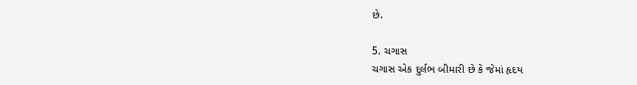છે.

5. ચગાસ
ચગાસ એક દુર્લભ બીમારી છે કે જેમાં હૃદય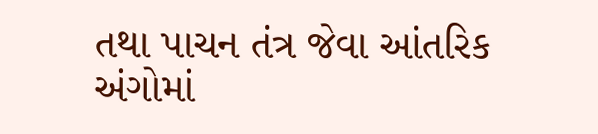તથા પાચન તંત્ર જેવા આંતરિક અંગોમાં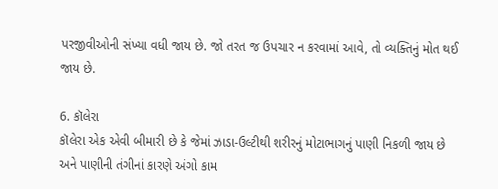પરજીવીઓની સંખ્યા વધી જાય છે. જો તરત જ ઉપચાર ન કરવામાં આવે, તો વ્યક્તિનું મોત થઈ જાય છે.

6. કૉલેરા
કૉલેરા એક એવી બીમારી છે કે જેમાં ઝાડા-ઉલ્ટીથી શરીરનું મોટાભાગનું પાણી નિકળી જાય છે અને પાણીની તંગીનાં કારણે અંગો કામ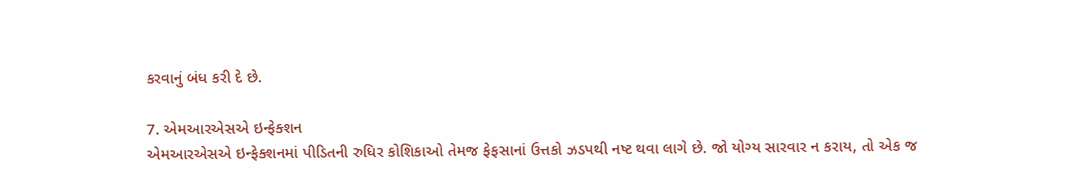કરવાનું બંધ કરી દે છે.

7. એમઆરએસએ ઇન્ફેક્શન
એમઆરએસએ ઇન્ફેક્શનમાં પીડિતની રુધિર કોશિકાઓ તેમજ ફેફસાનાં ઉત્તકો ઝડપથી નષ્ટ થવા લાગે છે. જો યોગ્ય સારવાર ન કરાય, તો એક જ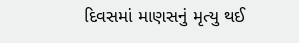દિવસમાં માણસનું મૃત્યુ થઈ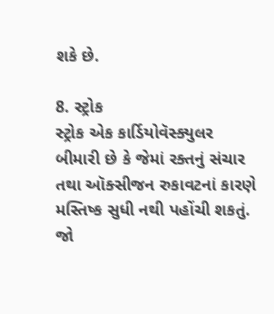શકે છે.

8. સ્ટ્રોક
સ્ટ્રોક એક કાર્ડિયોવૅસ્ક્યુલર બીમારી છે કે જેમાં રક્તનું સંચાર તથા ઑક્સીજન રુકાવટનાં કારણે મસ્તિષ્ક સુધી નથી પહોંચી શકતું. જો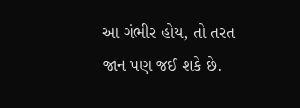આ ગંભીર હોય, તો તરત જાન પણ જઈ શકે છે.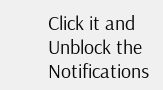Click it and Unblock the Notifications